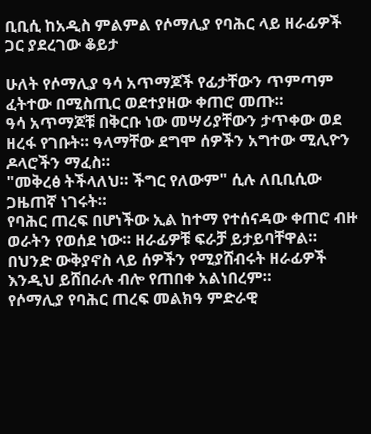ቢቢሲ ከአዲስ ምልምል የሶማሊያ የባሕር ላይ ዘራፊዎች ጋር ያደረገው ቆይታ

ሁለት የሶማሊያ ዓሳ አጥማጆች የፊታቸውን ጥምጣም ፈትተው በሚስጢር ወደተያዘው ቀጠሮ መጡ።
ዓሳ አጥማጆቹ በቅርቡ ነው መሣሪያቸውን ታጥቀው ወደ ዘረፋ የገቡት። ዓላማቸው ደግሞ ሰዎችን አግተው ሚሊዮን ዶላሮችን ማፈስ።
"መቅረፅ ትችላለህ። ችግር የለውም" ሲሉ ለቢቢሲው ጋዜጠኛ ነገሩት።
የባሕር ጠረፍ በሆነችው ኢል ከተማ የተሰናዳው ቀጠሮ ብዙ ወራትን የወሰደ ነው። ዘራፊዎቹ ፍራቻ ይታይባቸዋል። በህንድ ውቅያኖስ ላይ ሰዎችን የሚያሸብሩት ዘራፊዎች እንዲህ ይሸበራሉ ብሎ የጠበቀ አልነበረም።
የሶማሊያ የባሕር ጠረፍ መልክዓ ምድራዊ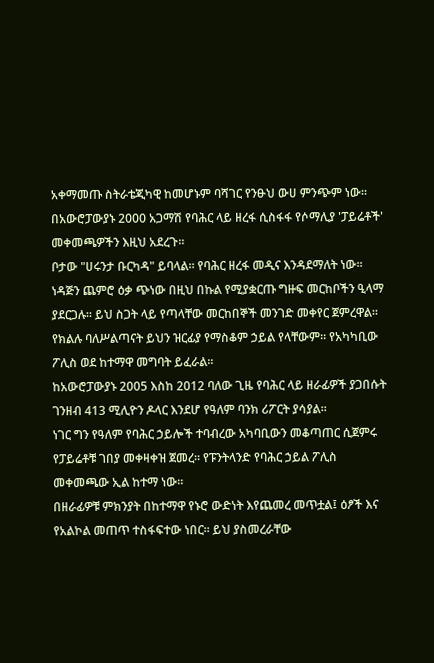አቀማመጡ ስትራቴጂካዊ ከመሆኑም ባሻገር የንፁህ ውሀ ምንጭም ነው። በአውሮፓውያኑ 2000 አጋማሽ የባሕር ላይ ዘረፋ ሲስፋፋ የሶማሊያ 'ፓይሬቶች' መቀመጫዎችን እዚህ አደረጉ።
ቦታው "ሀሩንታ ቡርካዳ" ይባላል። የባሕር ዘረፋ መዲና እንዳደማለት ነው። ነዳጅን ጨምሮ ዕቃ ጭነው በዚህ በኩል የሚያቋርጡ ግዙፍ መርከቦችን ዒላማ ያደርጋሉ። ይህ ስጋት ላይ የጣላቸው መርከበኞች መንገድ መቀየር ጀምረዋል።
የክልሉ ባለሥልጣናት ይህን ዝርፊያ የማስቆም ኃይል የላቸውም። የአካካቢው ፖሊስ ወደ ከተማዋ መግባት ይፈራል።
ከአውሮፓውያኑ 2005 እስከ 2012 ባለው ጊዜ የባሕር ላይ ዘራፊዎች ያጋበሱት ገንዘብ 413 ሚሊዮን ዶላር እንደሆ የዓለም ባንክ ሪፖርት ያሳያል።
ነገር ግን የዓለም የባሕር ኃይሎች ተባብረው አካባቢውን መቆጣጠር ሲጀምሩ የፓይሬቶቹ ገበያ መቀዛቀዝ ጀመረ። የፑንትላንድ የባሕር ኃይል ፖሊስ መቀመጫው ኢል ከተማ ነው።
በዘራፊዎቹ ምክንያት በከተማዋ የኑሮ ውድነት እየጨመረ መጥቷል፤ ዕፆች እና የአልኮል መጠጥ ተስፋፍተው ነበር። ይህ ያስመረራቸው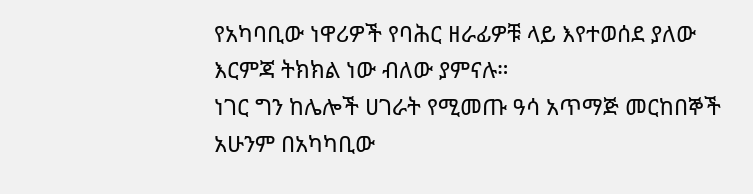የአካባቢው ነዋሪዎች የባሕር ዘራፊዎቹ ላይ እየተወሰደ ያለው እርምጃ ትክክል ነው ብለው ያምናሉ።
ነገር ግን ከሌሎች ሀገራት የሚመጡ ዓሳ አጥማጅ መርከበኞች አሁንም በአካካቢው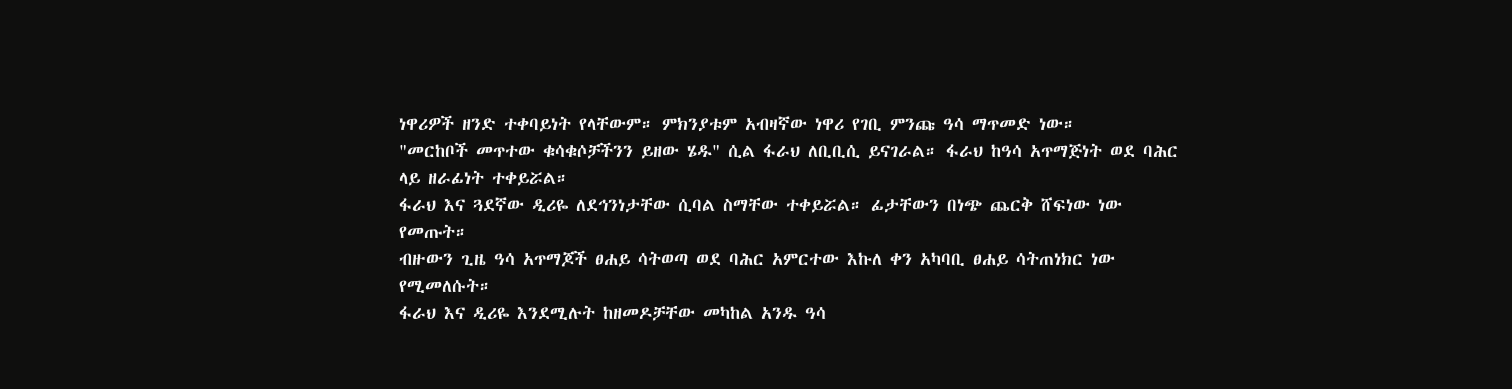ነዋሪዎች ዘንድ ተቀባይነት የላቸውም። ምክንያቱም አብዛኛው ነዋሪ የገቢ ምንጩ ዓሳ ማጥመድ ነው።
"መርከቦች መጥተው ቁሳቁሶቻችንን ይዘው ሄዱ" ሲል ፋራህ ለቢቢሲ ይናገራል። ፋራህ ከዓሳ አጥማጅነት ወደ ባሕር ላይ ዘራፊነት ተቀይሯል።
ፋራህ እና ጓደኛው ዲሪዬ ለደኅንነታቸው ሲባል ስማቸው ተቀይሯል። ፊታቸውን በነጭ ጨርቅ ሸፍነው ነው የመጡት።
ብዙውን ጊዜ ዓሳ አጥማጆች ፀሐይ ሳትወጣ ወደ ባሕር አምርተው እኩለ ቀን አካባቢ ፀሐይ ሳትጠነክር ነው የሚመለሱት።
ፋራህ እና ዲሪዬ እንደሚሉት ከዘመዶቻቸው መካከል አንዱ ዓሳ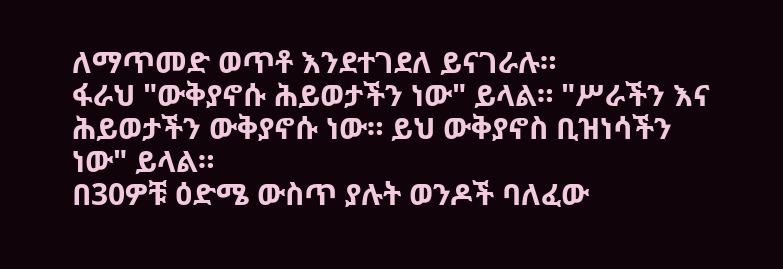ለማጥመድ ወጥቶ እንደተገደለ ይናገራሉ።
ፋራህ "ውቅያኖሱ ሕይወታችን ነው" ይላል። "ሥራችን እና ሕይወታችን ውቅያኖሱ ነው። ይህ ውቅያኖስ ቢዝነሳችን ነው" ይላል።
በ30ዎቹ ዕድሜ ውስጥ ያሉት ወንዶች ባለፈው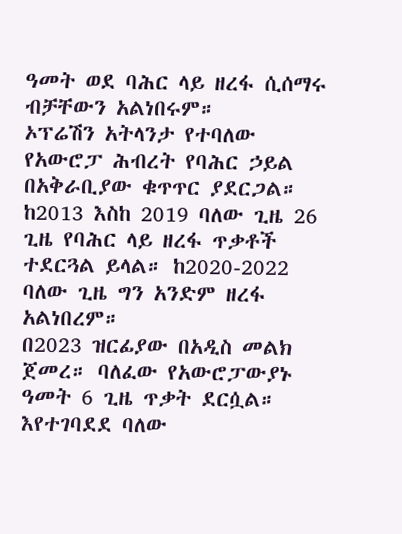ዓመት ወደ ባሕር ላይ ዘረፋ ሲሰማሩ ብቻቸውን አልነበሩም።
ኦፕሬሽን አትላንታ የተባለው የአውሮፓ ሕብረት የባሕር ኃይል በአቅራቢያው ቁጥጥር ያደርጋል። ከ2013 እስከ 2019 ባለው ጊዜ 26 ጊዜ የባሕር ላይ ዘረፋ ጥቃቶች ተደርጓል ይላል። ከ2020-2022 ባለው ጊዜ ግን አንድም ዘረፋ አልነበረም።
በ2023 ዝርፊያው በአዲስ መልክ ጀመረ። ባለፈው የአውሮፓውያኑ ዓመት 6 ጊዜ ጥቃት ደርሷል። እየተገባደደ ባለው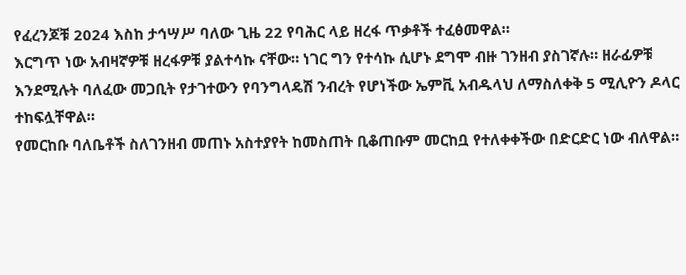የፈረንጆቹ 2024 እስከ ታኅሣሥ ባለው ጊዜ 22 የባሕር ላይ ዘረፋ ጥቃቶች ተፈፅመዋል።
እርግጥ ነው አብዛኛዎቹ ዘረፋዎቹ ያልተሳኩ ናቸው። ነገር ግን የተሳኩ ሲሆኑ ደግሞ ብዙ ገንዘብ ያስገኛሉ። ዘራፊዎቹ እንደሚሉት ባለፈው መጋቢት የታገተውን የባንግላዴሽ ንብረት የሆነችው ኤምቪ አብዱላህ ለማስለቀቅ 5 ሚሊዮን ዶላር ተከፍሏቸዋል።
የመርከቡ ባለቤቶች ስለገንዘብ መጠኑ አስተያየት ከመስጠት ቢቆጠቡም መርከቧ የተለቀቀችው በድርድር ነው ብለዋል።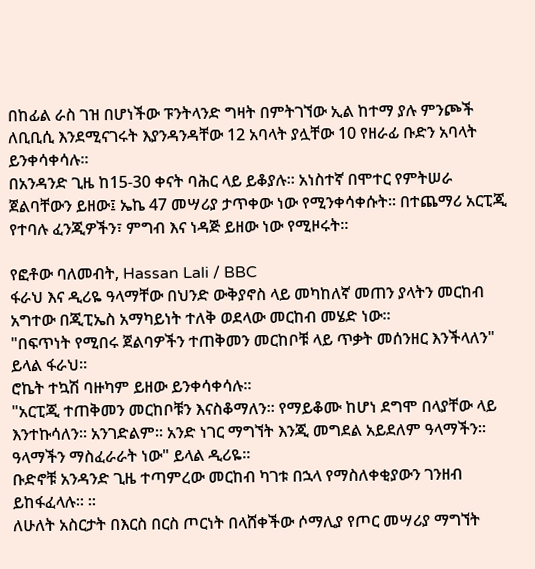በከፊል ራስ ገዝ በሆነችው ፑንትላንድ ግዛት በምትገኘው ኢል ከተማ ያሉ ምንጮች ለቢቢሲ እንደሚናገሩት እያንዳንዳቸው 12 አባላት ያሏቸው 10 የዘራፊ ቡድን አባላት ይንቀሳቀሳሉ።
በአንዳንድ ጊዜ ከ15-30 ቀናት ባሕር ላይ ይቆያሉ። አነስተኛ በሞተር የምትሠራ ጀልባቸውን ይዘው፤ ኤኬ 47 መሣሪያ ታጥቀው ነው የሚንቀሳቀሱት። በተጨማሪ አርፒጂ የተባሉ ፈንጂዎችን፣ ምግብ እና ነዳጅ ይዘው ነው የሚዞሩት።

የፎቶው ባለመብት, Hassan Lali / BBC
ፋራህ እና ዲሪዬ ዓላማቸው በህንድ ውቅያኖስ ላይ መካከለኛ መጠን ያላትን መርከብ አግተው በጂፒኤስ አማካይነት ተለቅ ወደላው መርከብ መሄድ ነው።
"በፍጥነት የሚበሩ ጀልባዎችን ተጠቅመን መርከቦቹ ላይ ጥቃት መሰንዘር እንችላለን" ይላል ፋራህ።
ሮኬት ተኳሽ ባዙካም ይዘው ይንቀሳቀሳሉ።
"አርፒጂ ተጠቅመን መርከቦቹን እናስቆማለን። የማይቆሙ ከሆነ ደግሞ በላያቸው ላይ እንተኩሳለን። አንገድልም። አንድ ነገር ማግኘት እንጂ መግደል አይደለም ዓላማችን። ዓላማችን ማስፈራራት ነው" ይላል ዲሪዬ።
ቡድኖቹ አንዳንድ ጊዜ ተጣምረው መርከብ ካገቱ በኋላ የማስለቀቂያውን ገንዘብ ይከፋፈላሉ። ።
ለሁለት አስርታት በእርስ በርስ ጦርነት በላሸቀችው ሶማሊያ የጦር መሣሪያ ማግኘት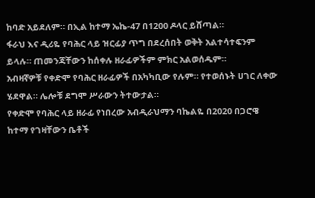ከባድ አይደለም። በኢል ከተማ ኤኬ-47 በ1200 ዶላር ይሸጣል።
ፋራህ እና ዲሪዬ የባሕር ላይ ዝርፊያ ጥግ በደረሰበት ወቅት አልተሳተፍንም ይላሉ። ጠመንጃቸውን ከሰቀሉ ዘራፊዎችም ምክር አልወሰዱም።
አብዛኛዎቹ የቀድሞ የባሕር ዘራፊዎች በአካካቢው የሉም። የተወሰኑት ሀገር ለቀው ሄደዋል። ሌሎቹ ደግሞ ሥራውን ትተውታል።
የቀድሞ የባሕር ላይ ዘራፊ የነበረው አብዲራህማን ባኬልዬ በ2020 በጋሮዌ ከተማ የገዛቸውን ቤቶች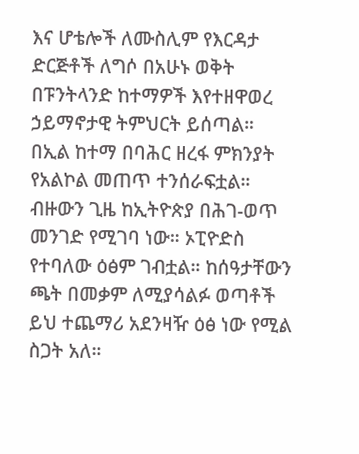እና ሆቴሎች ለሙስሊም የእርዳታ ድርጅቶች ለግሶ በአሁኑ ወቅት በፑንትላንድ ከተማዎች እየተዘዋወረ ኃይማኖታዊ ትምህርት ይሰጣል።
በኢል ከተማ በባሕር ዘረፋ ምክንያት የአልኮል መጠጥ ተንሰራፍቷል። ብዙውን ጊዜ ከኢትዮጵያ በሕገ-ወጥ መንገድ የሚገባ ነው። ኦፒዮድስ የተባለው ዕፅም ገብቷል። ከሰዓታቸውን ጫት በመቃም ለሚያሳልፉ ወጣቶች ይህ ተጨማሪ አደንዛዥ ዕፅ ነው የሚል ስጋት አለ።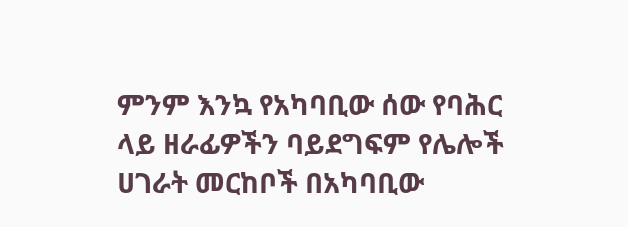ምንም እንኳ የአካባቢው ሰው የባሕር ላይ ዘራፊዎችን ባይደግፍም የሌሎች ሀገራት መርከቦች በአካባቢው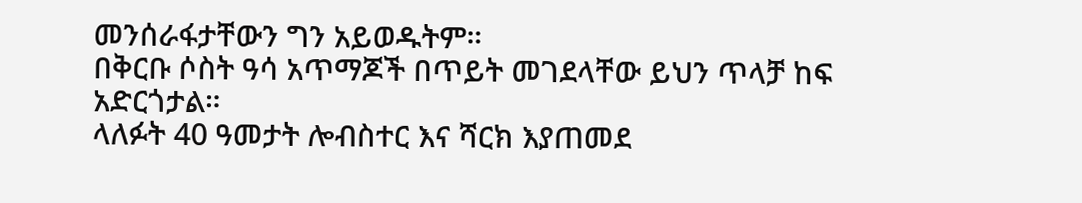መንሰራፋታቸውን ግን አይወዱትም።
በቅርቡ ሶስት ዓሳ አጥማጆች በጥይት መገደላቸው ይህን ጥላቻ ከፍ አድርጎታል።
ላለፉት 40 ዓመታት ሎብስተር እና ሻርክ እያጠመደ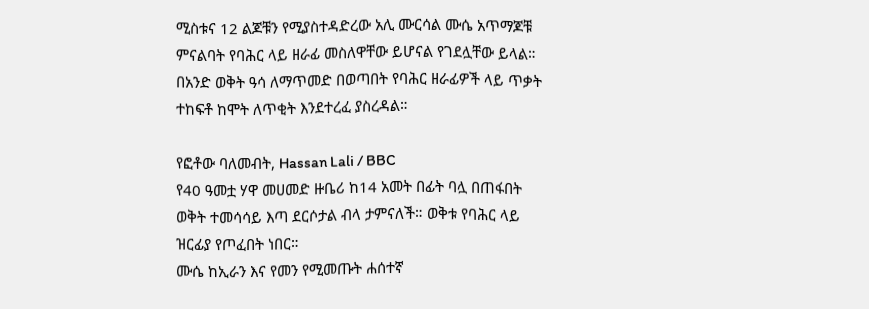ሚስቱና 12 ልጆቹን የሚያስተዳድረው አሊ ሙርሳል ሙሴ አጥማጆቹ ምናልባት የባሕር ላይ ዘራፊ መስለዋቸው ይሆናል የገደሏቸው ይላል።
በአንድ ወቅት ዓሳ ለማጥመድ በወጣበት የባሕር ዘራፊዎች ላይ ጥቃት ተከፍቶ ከሞት ለጥቂት እንደተረፈ ያስረዳል።

የፎቶው ባለመብት, Hassan Lali / BBC
የ40 ዓመቷ ሃዋ መሀመድ ዙቤሪ ከ14 አመት በፊት ባሏ በጠፋበት ወቅት ተመሳሳይ እጣ ደርሶታል ብላ ታምናለች። ወቅቱ የባሕር ላይ ዝርፊያ የጦፈበት ነበር።
ሙሴ ከኢራን እና የመን የሚመጡት ሐሰተኛ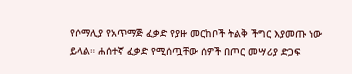የሶማሊያ የአጥማጅ ፈቃድ የያዙ መርከቦች ትልቅ ችግር እያመጡ ነው ይላል። ሐሰተኛ ፈቃድ የሚሰጧቸው ሰዎች በጦር መሣሪያ ድጋፍ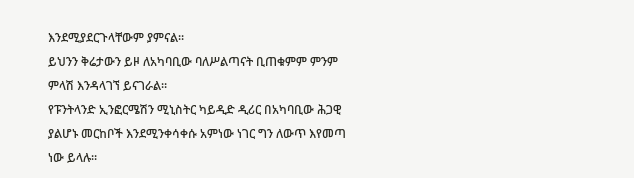እንደሚያደርጉላቸውም ያምናል።
ይህንን ቅሬታውን ይዞ ለአካባቢው ባለሥልጣናት ቢጠቁምም ምንም ምላሽ እንዳላገኘ ይናገራል።
የፑንትላንድ ኢንፎርሜሽን ሚኒስትር ካይዲድ ዲሪር በአካባቢው ሕጋዊ ያልሆኑ መርከቦች እንደሚንቀሳቀሱ አምነው ነገር ግን ለውጥ እየመጣ ነው ይላሉ።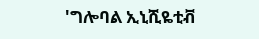'ግሎባል ኢኒሺዬቲቭ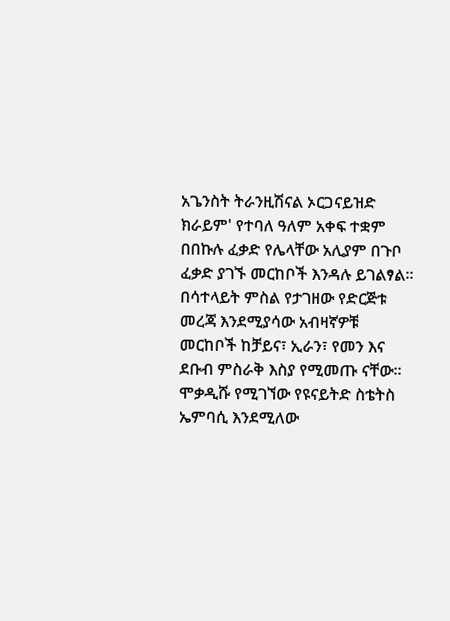አጌንስት ትራንዚሽናል ኦርጋናይዝድ ክራይም' የተባለ ዓለም አቀፍ ተቋም በበኩሉ ፈቃድ የሌላቸው አሊያም በጉቦ ፈቃድ ያገኙ መርከቦች እንዳሉ ይገልፃል።
በሳተላይት ምስል የታገዘው የድርጅቱ መረጃ እንደሚያሳው አብዛኛዎቹ መርከቦች ከቻይና፣ ኢራን፣ የመን እና ደቡብ ምስራቅ እስያ የሚመጡ ናቸው።
ሞቃዲሹ የሚገኘው የዩናይትድ ስቴትስ ኤምባሲ እንደሚለው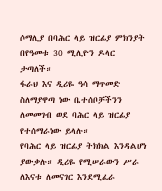ሶማሊያ በባሕር ላይ ዝርፊያ ምክንያት በየዓመቱ 30 ሚሊዮን ዶላር ታጣለች።
ፋራህ እና ዲሪዬ ዓሳ ማጥመድ ስለማያዋጣ ነው ቤተሰቦቻችንን ለመመገብ ወደ ባሕር ላይ ዝርፊያ የተሰማራነው ይላሉ።
የባሕር ላይ ዝርፊያ ትክክል እንዳልሆነ ያውቃሉ። ዲሪዬ የሚሠራውን ሥራ ለእናቱ ለመናገር እንደሚፈራ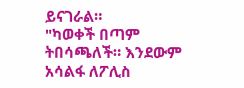ይናገራል።
"ካወቀች በጣም ትበሳጫለች። እንደውም አሳልፋ ለፖሊስ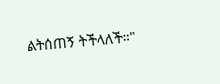ልትሰጠኝ ትችላለች።"